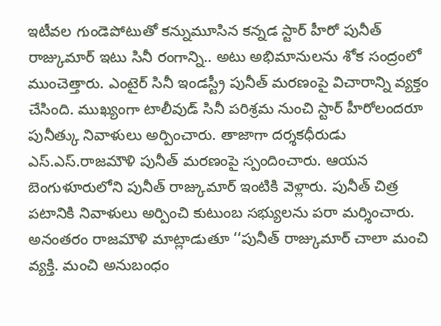ఇటీవల గుండెపోటుతో కన్నుమూసిన కన్నడ స్టార్ హీరో పునీత్ రాజ్కుమార్ ఇటు సినీ రంగాన్ని.. అటు అభిమానులను శోక సంద్రంలో ముంచెత్తారు. ఎంటైర్ సినీ ఇండస్ట్రీ పునీత్ మరణంపై విచారాన్ని వ్యక్తం చేసింది. ముఖ్యంగా టాలీవుడ్ సినీ పరిశ్రమ నుంచి స్టార్ హీరోలందరూ పునీత్కు నివాళులు అర్పించారు. తాజాగా దర్శకధీరుడు ఎస్.ఎస్.రాజమౌళి పునీత్ మరణంపై స్పందించారు. ఆయన బెంగుళూరులోని పునీత్ రాజ్కుమార్ ఇంటికి వెళ్లారు. పునీత్ చిత్ర పటానికి నివాళులు అర్పించి కుటుంబ సభ్యులను పరా మర్శించారు. అనంతరం రాజమౌళి మాట్లాడుతూ ‘‘పునీత్ రాజ్కుమార్ చాలా మంచి వ్యక్తి. మంచి అనుబంధం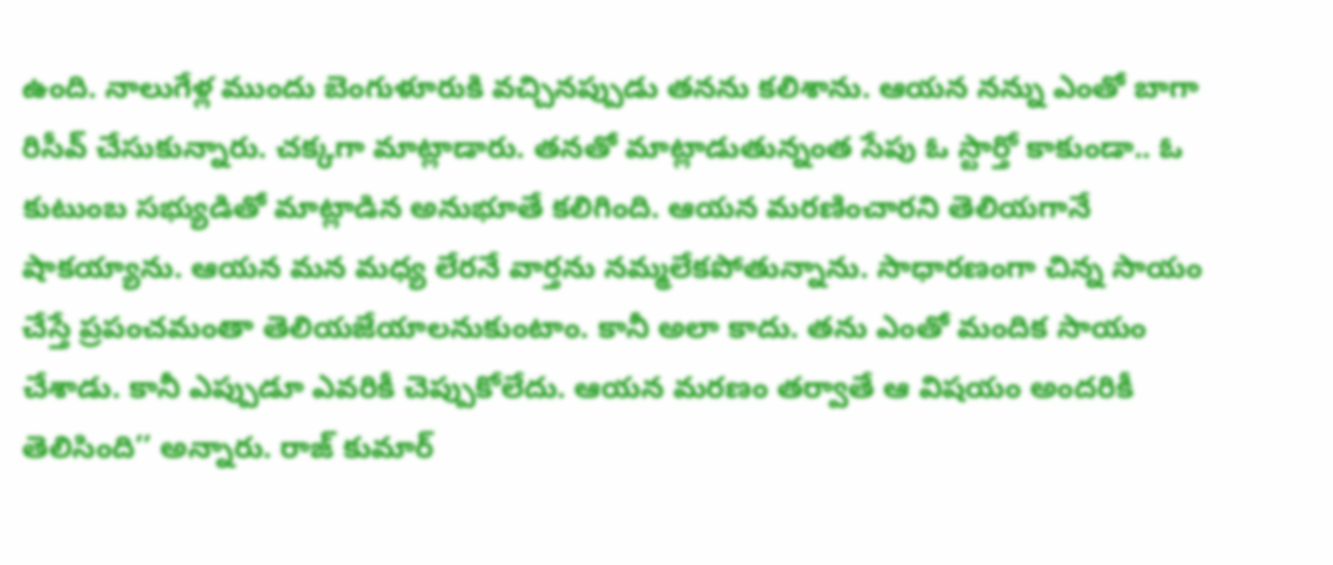ఉంది. నాలుగేళ్ల ముందు బెంగుళూరుకి వచ్చినప్పుడు తనను కలిశాను. ఆయన నన్ను ఎంతో బాగా రిసీవ్ చేసుకున్నారు. చక్కగా మాట్లాడారు. తనతో మాట్లాడుతున్నంత సేపు ఓ స్టార్తో కాకుండా.. ఓ కుటుంబ సభ్యుడితో మాట్లాడిన అనుభూతే కలిగింది. ఆయన మరణించారని తెలియగానే షాకయ్యాను. ఆయన మన మధ్య లేరనే వార్తను నమ్మలేకపోతున్నాను. సాధారణంగా చిన్న సాయం చేస్తే ప్రపంచమంతా తెలియజేయాలనుకుంటాం. కానీ అలా కాదు. తను ఎంతో మందిక సాయం చేశాడు. కానీ ఎప్పుడూ ఎవరికీ చెప్పుకోలేదు. ఆయన మరణం తర్వాతే ఆ విషయం అందరికీ తెలిసింది’’ అన్నారు. రాజ్ కుమార్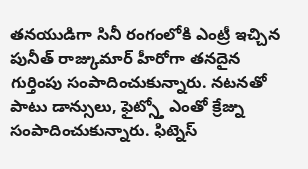తనయుడిగా సినీ రంగంలోకి ఎంట్రీ ఇచ్చిన పునీత్ రాజ్కుమార్ హీరోగా తనదైన గుర్తింపు సంపాదించుకున్నారు. నటనతో పాటు డాన్సులు, ఫైట్స్తో ఎంతో క్రేజ్ను సంపాదించుకున్నారు. ఫిట్నెస్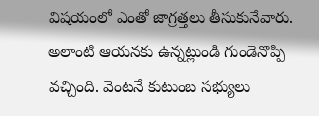విషయంలో ఎంతో జాగ్రత్తలు తీసుకునేవారు. అలాంటి ఆయనకు ఉన్నట్లుండి గుండెనొప్పి వచ్చింది. వెంటనే కుటుంబ సభ్యులు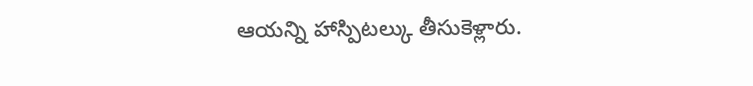ఆయన్ని హాస్పిటల్కు తీసుకెళ్లారు.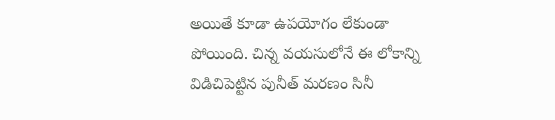అయితే కూడా ఉపయోగం లేకుండా పోయింది. చిన్న వయసులోనే ఈ లోకాన్ని విడిచిపెట్టిన పునీత్ మరణం సినీ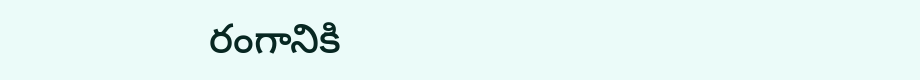రంగానికి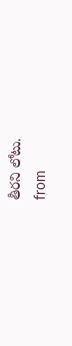తీరని లోటు.
from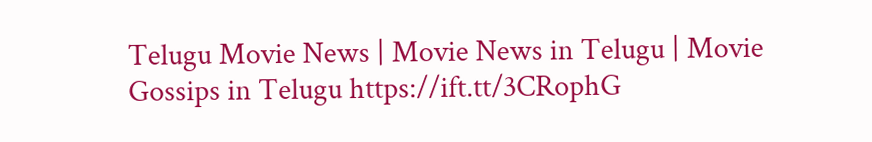Telugu Movie News | Movie News in Telugu | Movie Gossips in Telugu https://ift.tt/3CRophG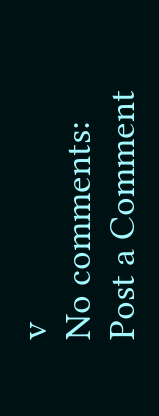v
No comments:
Post a Comment